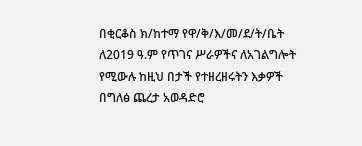በቂርቆስ ክ/ከተማ የዋ/ቅ/እ/መ/ደ/ት/ቤት ለ2019 ዓ.ም የጥገና ሥራዎችና ለአገልግሎት የሚውሉ ከዚህ በታች የተዘረዘሩትን እቃዎች በግለፅ ጨረታ አወዳድሮ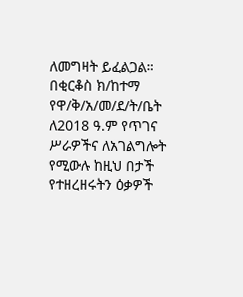ለመግዛት ይፈልጋል።
በቂርቆስ ክ/ከተማ የዋ/ቅ/አ/መ/ደ/ት/ቤት ለ2018 ዓ.ም የጥገና ሥራዎችና ለአገልግሎት የሚውሉ ከዚህ በታች የተዘረዘሩትን ዕቃዎች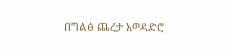በግልፅ ጨረታ አወዳድሮ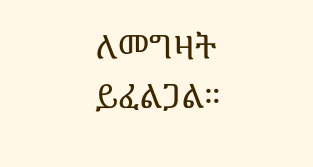ለመግዛት ይፈልጋል።